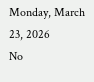Monday, March 23, 2026
No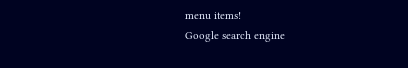menu items!
Google search engine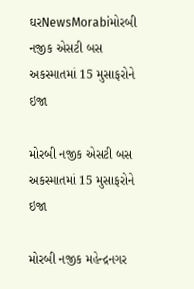ઘરNewsMorabiમોરબી નજીક એસટી બસ અકસ્માતમાં 15 મુસાફરોને ઇજા

મોરબી નજીક એસટી બસ અકસ્માતમાં 15 મુસાફરોને ઇજા

મોરબી નજીક મહેન્દ્રનગર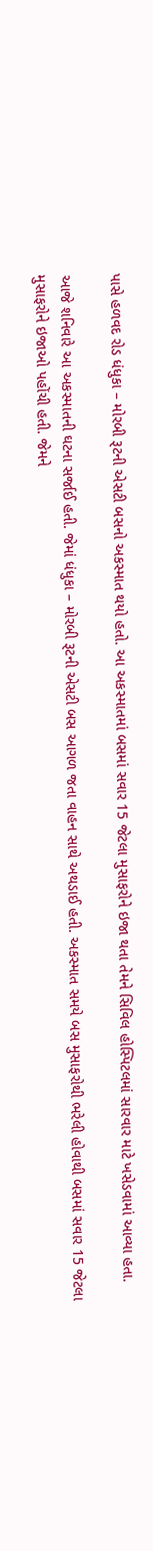પાસે હળવદ રોડ ધંધુકા – મોરબી રૂટની એસટી બસનો અકસ્માત થયો હતો. આ અકસ્માતમાં બસમાં સવાર 15 જેટલા મુસાફરોને ઇજા થતા તેમને સિવિલ હોસ્પિટલમાં સારવાર માટે ખસેડવામાં આવ્યા હતા.

આજે શનિવારે આ અકસ્માતની ઘટના સર્જાઈ હતી. જેમાં ધંધુકા – મોરબી રૂટની એસટી બસ આગળ જતા વાહન સાથે અથડાઈ હતી. અકસ્માત સમયે બસ મુસાફરોથી ભરેલી હોવાથી બસમાં સવાર 15 જેટલા મુસાફરોને ઇજાઓ પહોંચી હતી. જેમને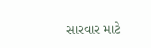સારવાર માટે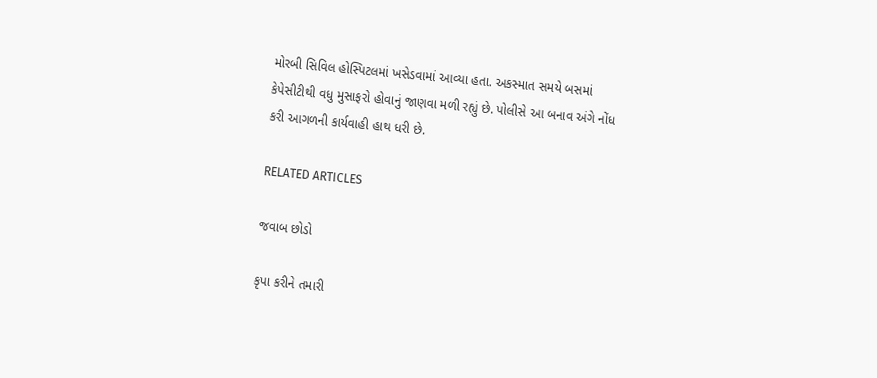મોરબી સિવિલ હોસ્પિટલમાં ખસેડવામાં આવ્યા હતા. અકસ્માત સમયે બસમાં કેપેસીટીથી વધુ મુસાફરો હોવાનું જાણવા મળી રહ્યું છે. પોલીસે આ બનાવ અંગે નોંધ કરી આગળની કાર્યવાહી હાથ ધરી છે.

RELATED ARTICLES

જવાબ છોડો

કૃપા કરીને તમારી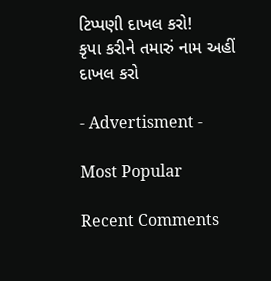ટિપ્પણી દાખલ કરો!
કૃપા કરીને તમારું નામ અહીં દાખલ કરો

- Advertisment -

Most Popular

Recent Comments